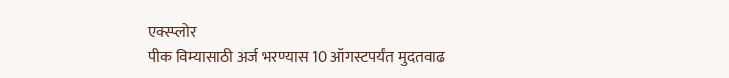एक्स्प्लोर
पीक विम्यासाठी अर्ज भरण्यास 10 ऑगस्टपर्यंत मुदतवाढ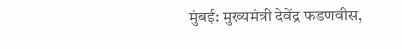मुंबई: मुख्यमंत्री देवेंद्र फडणवीस,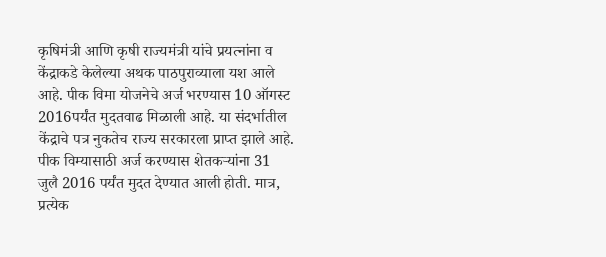कृषिमंत्री आणि कृषी राज्यमंत्री यांचे प्रयत्नांना व केंद्राकडे केलेल्या अथक पाठपुराव्याला यश आले आहे. पीक विमा योजनेचे अर्ज भरण्यास 10 ऑगस्ट 2016पर्यंत मुदतवाढ मिळाली आहे. या संदर्भातील केंद्राचे पत्र नुकतेच राज्य सरकारला प्राप्त झाले आहे. पीक विम्यासाठी अर्ज करण्यास शेतकऱ्यांना 31 जुलै 2016 पर्यंत मुदत देण्यात आली होती. मात्र, प्रत्येक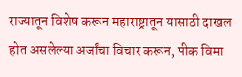राज्यातून विशेष करून महाराष्ट्रातून यासाठी दाखल होत असलेल्या अर्जांचा विचार करून, पीक विमा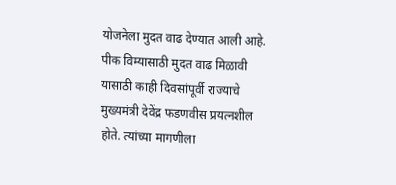योजनेला मुदत वाढ देण्यात आली आहे. पीक विम्यासाठी मुदत वाढ मिळावी यासाठी काही दिवसांपूर्वी राज्याचे मुख्यमंत्री देवेंद्र फडणवीस प्रयत्नशील होते. त्यांच्या मागणीला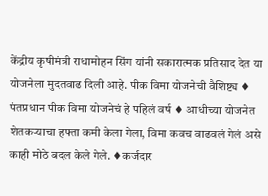केंद्रीय कृषीमंत्री राधामोहन सिंग यांनी सकारात्मक प्रतिसाद देत या योजनेला मुदतवाढ दिली आहे. पीक विमा योजनेची वैशिष्ट्य ♦ पंतप्रधान पीक विमा योजनेचं हे पहिलं वर्ष ♦ आधीच्या योजनेत शेतकऱ्याचा हफ्ता कमी केला गेला, विमा कवच वाढवलं गेलं असे काही मोठे बदल केले गेले. ♦कर्जदार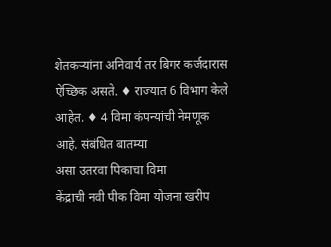शेतकऱ्यांना अनिवार्य तर बिगर कर्जदारास ऐच्छिक असते. ♦ राज्यात 6 विभाग केले आहेत. ♦ 4 विमा कंपन्यांची नेमणूक आहे. संबंधित बातम्या
असा उतरवा पिकाचा विमा
केंद्राची नवी पीक विमा योजना खरीप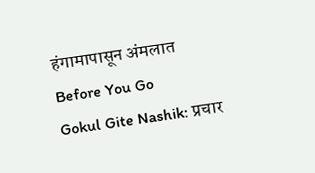हंगामापासून अंमलात
Before You Go
Gokul Gite Nashik: प्रचार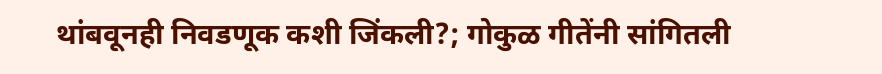थांबवूनही निवडणूक कशी जिंकली?; गोकुळ गीतेंनी सांगितली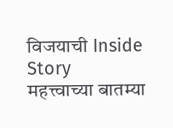विजयाची Inside Story
महत्त्वाच्या बातम्या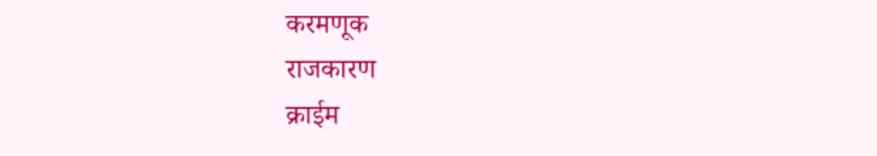करमणूक
राजकारण
क्राईम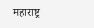महाराष्ट्र